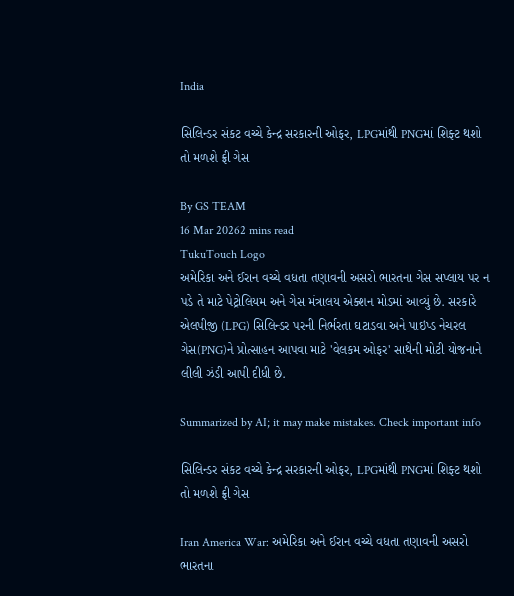India

સિલિન્ડર સંકટ વચ્ચે કેન્દ્ર સરકારની ઓફર, LPGમાંથી PNGમાં શિફ્ટ થશો તો મળશે ફ્રી ગેસ

By GS TEAM
16 Mar 20262 mins read
TukuTouch Logo
અમેરિકા અને ઈરાન વચ્ચે વધતા તણાવની અસરો ભારતના ગેસ સપ્લાય પર ન પડે તે માટે પેટ્રોલિયમ અને ગેસ મંત્રાલય એક્શન મોડમાં આવ્યું છે. સરકારે એલપીજી (LPG) સિલિન્ડર પરની નિર્ભરતા ઘટાડવા અને પાઇપ્ડ નેચરલ ગેસ(PNG)ને પ્રોત્સાહન આપવા માટે 'વેલકમ ઓફર' સાથેની મોટી યોજનાને લીલી ઝંડી આપી દીધી છે.

Summarized by AI; it may make mistakes. Check important info

સિલિન્ડર સંકટ વચ્ચે કેન્દ્ર સરકારની ઓફર, LPGમાંથી PNGમાં શિફ્ટ થશો તો મળશે ફ્રી ગેસ

Iran America War: અમેરિકા અને ઈરાન વચ્ચે વધતા તણાવની અસરો ભારતના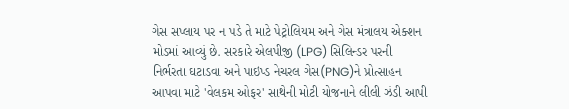ગેસ સપ્લાય પર ન પડે તે માટે પેટ્રોલિયમ અને ગેસ મંત્રાલય એક્શન મોડમાં આવ્યું છે. સરકારે એલપીજી (LPG) સિલિન્ડર પરની નિર્ભરતા ઘટાડવા અને પાઇપ્ડ નેચરલ ગેસ(PNG)ને પ્રોત્સાહન આપવા માટે 'વેલકમ ઓફર' સાથેની મોટી યોજનાને લીલી ઝંડી આપી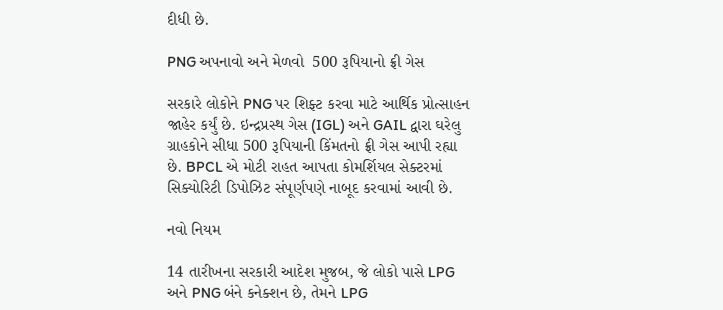દીધી છે.

PNG અપનાવો અને મેળવો  500 રૂપિયાનો ફ્રી ગેસ

સરકારે લોકોને PNG પર શિફ્ટ કરવા માટે આર્થિક પ્રોત્સાહન જાહેર કર્યું છે. ઇન્દ્રપ્રસ્થ ગેસ (IGL) અને GAIL દ્વારા ઘરેલુ ગ્રાહકોને સીધા 500 રૂપિયાની કિંમતનો ફ્રી ગેસ આપી રહ્યા છે. BPCL એ મોટી રાહત આપતા કોમર્શિયલ સેક્ટરમાં સિક્યોરિટી ડિપોઝિટ સંપૂર્ણપણે નાબૂદ કરવામાં આવી છે.

નવો નિયમ

14 તારીખના સરકારી આદેશ મુજબ, જે લોકો પાસે LPG અને PNG બંને કનેક્શન છે, તેમને LPG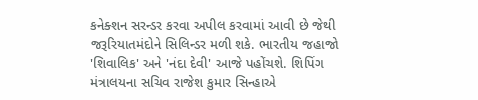કનેક્શન સરન્ડર કરવા અપીલ કરવામાં આવી છે જેથી જરૂરિયાતમંદોને સિલિન્ડર મળી શકે. ભારતીય જહાજો 'શિવાલિક' અને 'નંદા દેવી' આજે પહોંચશે. શિપિંગ મંત્રાલયના સચિવ રાજેશ કુમાર સિન્હાએ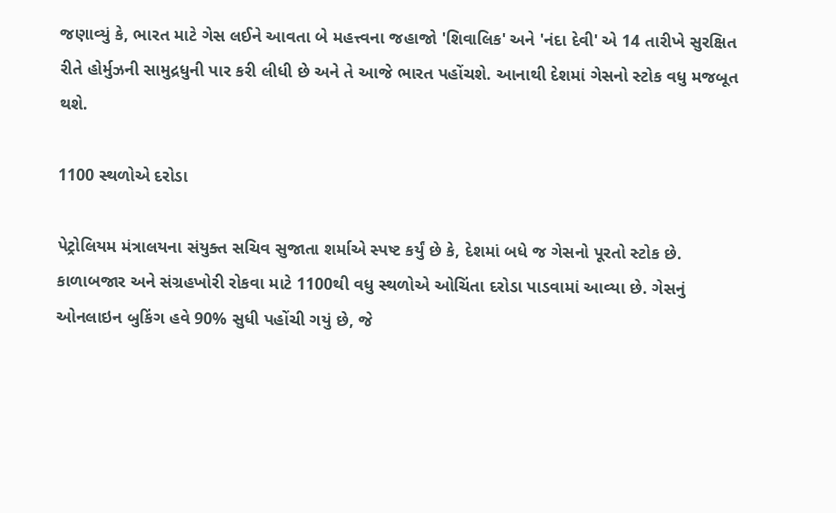જણાવ્યું કે, ભારત માટે ગેસ લઈને આવતા બે મહત્ત્વના જહાજો 'શિવાલિક' અને 'નંદા દેવી' એ 14 તારીખે સુરક્ષિત રીતે હોર્મુઝની સામુદ્રધુની પાર કરી લીધી છે અને તે આજે ભારત પહોંચશે. આનાથી દેશમાં ગેસનો સ્ટોક વધુ મજબૂત થશે.

1100 સ્થળોએ દરોડા

પેટ્રોલિયમ મંત્રાલયના સંયુક્ત સચિવ સુજાતા શર્માએ સ્પષ્ટ કર્યું છે કે, દેશમાં બધે જ ગેસનો પૂરતો સ્ટોક છે. કાળાબજાર અને સંગ્રહખોરી રોકવા માટે 1100થી વધુ સ્થળોએ ઓચિંતા દરોડા પાડવામાં આવ્યા છે. ગેસનું ઓનલાઇન બુકિંગ હવે 90% સુધી પહોંચી ગયું છે, જે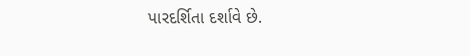પારદર્શિતા દર્શાવે છે.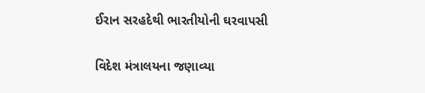ઈરાન સરહદેથી ભારતીયોની ઘરવાપસી

વિદેશ મંત્રાલયના જણાવ્યા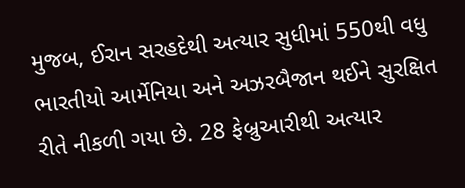મુજબ, ઈરાન સરહદેથી અત્યાર સુધીમાં 550થી વધુ ભારતીયો આર્મેનિયા અને અઝરબૈજાન થઈને સુરક્ષિત રીતે નીકળી ગયા છે. 28 ફેબ્રુઆરીથી અત્યાર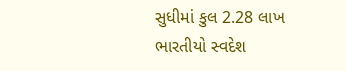સુધીમાં કુલ 2.28 લાખ ભારતીયો સ્વદેશ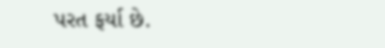પરત ફર્યા છે.